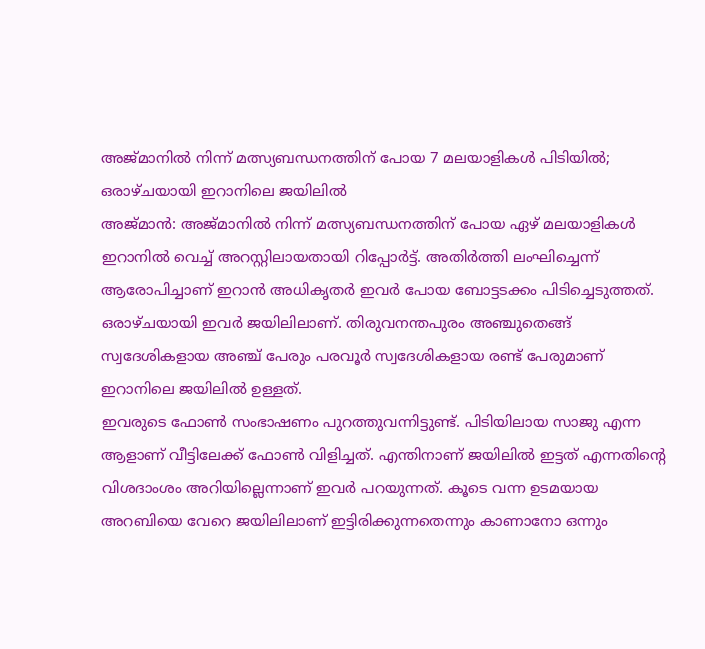അജ്മാനിൽ നിന്ന് മത്സ്യബന്ധനത്തിന് പോയ 7 മലയാളികൾ പിടിയിൽ; ഒരാഴ്ചയായി ഇറാനിലെ ജയിലിൽ
അജ്മാൻ: അജ്മാനിൽ നിന്ന് മത്സ്യബന്ധനത്തിന് പോയ ഏഴ് മലയാളികൾ ഇറാനിൽ വെച്ച് അറസ്റ്റിലായതായി റിപ്പോർട്ട്. അതിർത്തി ലംഘിച്ചെന്ന് ആരോപിച്ചാണ് ഇറാൻ അധികൃതർ ഇവർ പോയ ബോട്ടടക്കം പിടിച്ചെടുത്തത്. ഒരാഴ്ചയായി ഇവർ ജയിലിലാണ്. തിരുവനന്തപുരം അഞ്ചുതെങ്ങ് സ്വദേശികളായ അഞ്ച് പേരും പരവൂർ സ്വദേശികളായ രണ്ട് പേരുമാണ് ഇറാനിലെ ജയിലിൽ ഉള്ളത്.
ഇവരുടെ ഫോൺ സംഭാഷണം പുറത്തുവന്നിട്ടുണ്ട്. പിടിയിലായ സാജു എന്ന ആളാണ് വീട്ടിലേക്ക് ഫോൺ വിളിച്ചത്. എന്തിനാണ് ജയിലിൽ ഇട്ടത് എന്നതിന്റെ വിശദാംശം അറിയില്ലെന്നാണ് ഇവർ പറയുന്നത്. കൂടെ വന്ന ഉടമയായ അറബിയെ വേറെ ജയിലിലാണ് ഇട്ടിരിക്കുന്നതെന്നും കാണാനോ ഒന്നും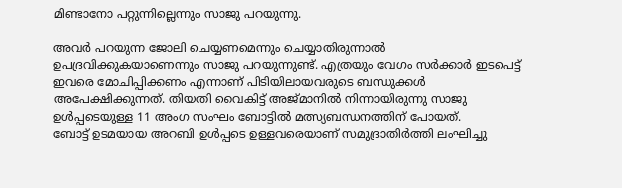മിണ്ടാനോ പറ്റുന്നില്ലെന്നും സാജു പറയുന്നു.

അവർ പറയുന്ന ജോലി ചെയ്യണമെന്നും ചെയ്യാതിരുന്നാൽ ഉപദ്രവിക്കുകയാണെന്നും സാജു പറയുന്നുണ്ട്. എത്രയും വേഗം സർക്കാർ ഇടപെട്ട് ഇവരെ മോചിപ്പിക്കണം എന്നാണ് പിടിയിലായവരുടെ ബന്ധുക്കൾ അപേക്ഷിക്കുന്നത്. തിയതി വൈകിട്ട് അജ്മാനിൽ നിന്നായിരുന്നു സാജു ഉൾപ്പടെയുള്ള 11 അംഗ സംഘം ബോട്ടിൽ മത്സ്യബന്ധനത്തിന് പോയത്.
ബോട്ട് ഉടമയായ അറബി ഉൾപ്പടെ ഉള്ളവരെയാണ് സമുദ്രാതിർത്തി ലംഘിച്ചു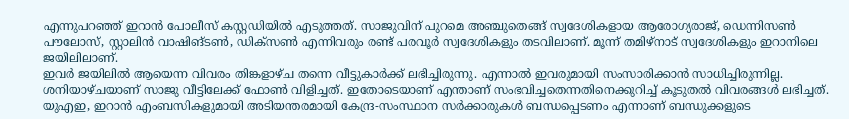എന്നുപറഞ്ഞ് ഇറാൻ പോലീസ് കസ്റ്റഡിയിൽ എടുത്തത്. സാജുവിന് പുറമെ അഞ്ചുതെങ്ങ് സ്വദേശികളായ ആരോഗ്യരാജ്, ഡെന്നിസൺ പൗലോസ്, സ്റ്റാലിൻ വാഷിങ്ടൺ, ഡിക്സൺ എന്നിവരും രണ്ട് പരവൂർ സ്വദേശികളും തടവിലാണ്. മൂന്ന് തമിഴ്നാട് സ്വദേശികളും ഇറാനിലെ ജയിലിലാണ്.
ഇവർ ജയിലിൽ ആയെന്ന വിവരം തിങ്കളാഴ്ച തന്നെ വീട്ടുകാർക്ക് ലഭിച്ചിരുന്നു. എന്നാൽ ഇവരുമായി സംസാരിക്കാൻ സാധിച്ചിരുന്നില്ല. ശനിയാഴ്ചയാണ് സാജു വീട്ടിലേക്ക് ഫോൺ വിളിച്ചത്. ഇതോടെയാണ് എന്താണ് സംഭവിച്ചതെന്നതിനെക്കുറിച്ച് കൂടുതൽ വിവരങ്ങൾ ലഭിച്ചത്. യുഎഇ, ഇറാൻ എംബസികളുമായി അടിയന്തരമായി കേന്ദ്ര-സംസ്ഥാന സർക്കാരുകൾ ബന്ധപ്പെടണം എന്നാണ് ബന്ധുക്കളുടെ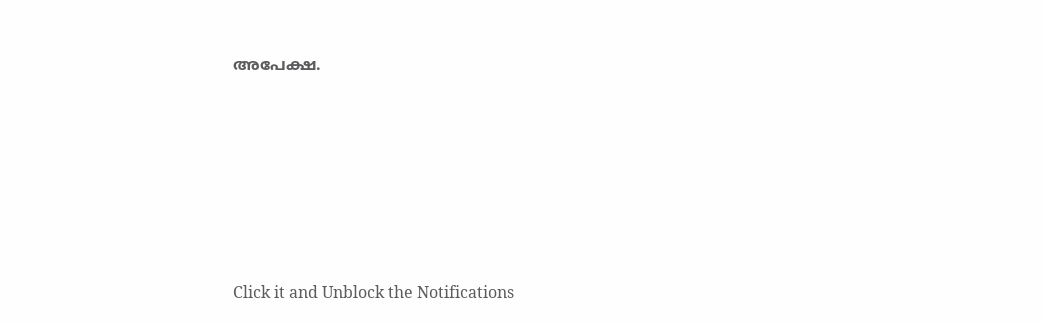അപേക്ഷ.












Click it and Unblock the Notifications